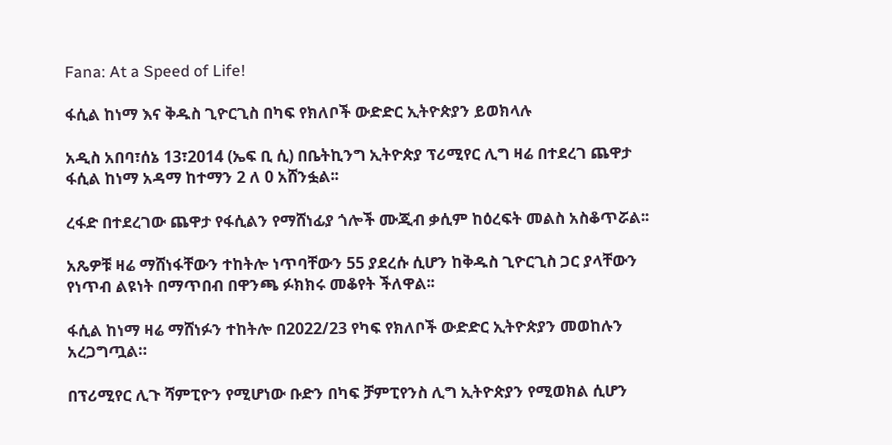Fana: At a Speed of Life!

ፋሲል ከነማ እና ቅዱስ ጊዮርጊስ በካፍ የክለቦች ውድድር ኢትዮጵያን ይወክላሉ

አዲስ አበባ፣ሰኔ 13፣2014 (ኤፍ ቢ ሲ) በቤትኪንግ ኢትዮጵያ ፕሪሚየር ሊግ ዛሬ በተደረገ ጨዋታ ፋሲል ከነማ አዳማ ከተማን 2 ለ 0 አሸንፏል፡፡

ረፋድ በተደረገው ጨዋታ የፋሲልን የማሸነፊያ ጎሎች ሙጂብ ቃሲም ከዕረፍት መልስ አስቆጥሯል፡፡

አጼዎቹ ዛሬ ማሸነፋቸውን ተከትሎ ነጥባቸውን 55 ያደረሱ ሲሆን ከቅዱስ ጊዮርጊስ ጋር ያላቸውን የነጥብ ልዩነት በማጥበብ በዋንጫ ፉክክሩ መቆየት ችለዋል፡፡

ፋሲል ከነማ ዛሬ ማሸነፉን ተከትሎ በ2022/23 የካፍ የክለቦች ውድድር ኢትዮጵያን መወከሉን አረጋግጧል።

በፕሪሚየር ሊጉ ሻምፒዮን የሚሆነው ቡድን በካፍ ቻምፒየንስ ሊግ ኢትዮጵያን የሚወክል ሲሆን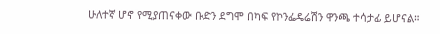ሁለተኛ ሆኖ የሚያጠናቀው ቡድን ደግሞ በካፍ የኮንፌዴሬሽን ዋንጫ ተሳታፊ ይሆናል።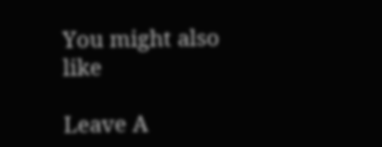You might also like

Leave A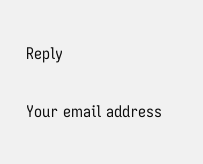Reply

Your email address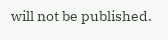will not be published.